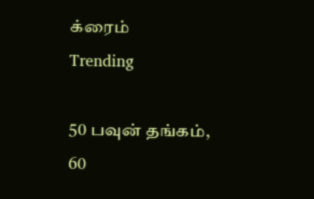க்ரைம்
Trending

50 பவுன் தங்கம், 60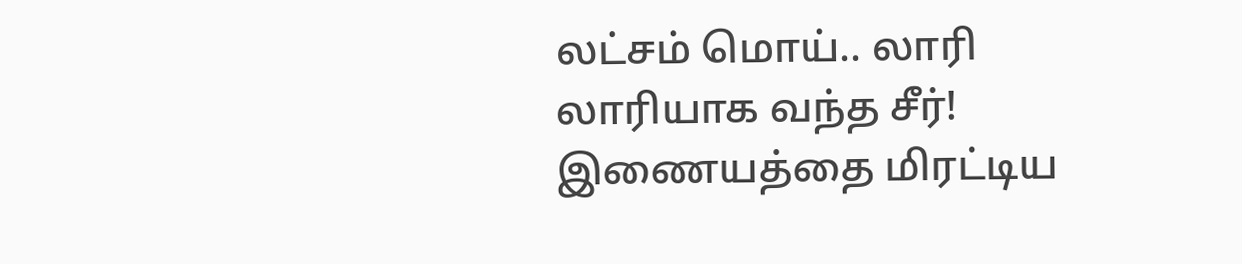லட்சம் மொய்.. லாரி லாரியாக வந்த சீர்! இணையத்தை மிரட்டிய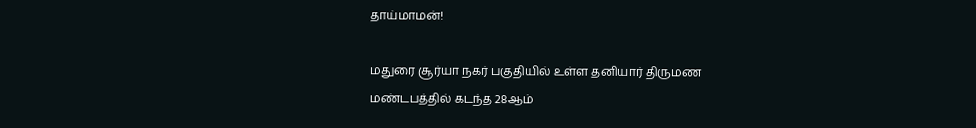தாய்மாமன்!

மதுரை சூர்யா நகர் பகுதியில் உள்ள தனியார் திருமண மண்டபத்தில் கடந்த 28ஆம்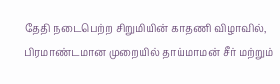தேதி நடைபெற்ற சிறுமியின் காதணி விழாவில், பிரமாண்டமான முறையில் தாய்மாமன் சீர் மற்றும்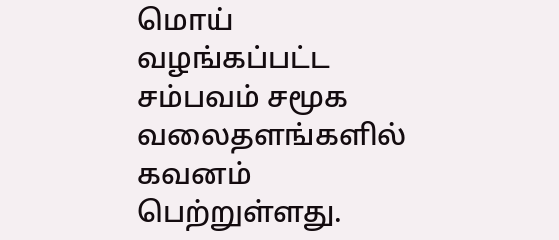மொய் வழங்கப்பட்ட சம்பவம் சமூக வலைதளங்களில் கவனம் பெற்றுள்ளது.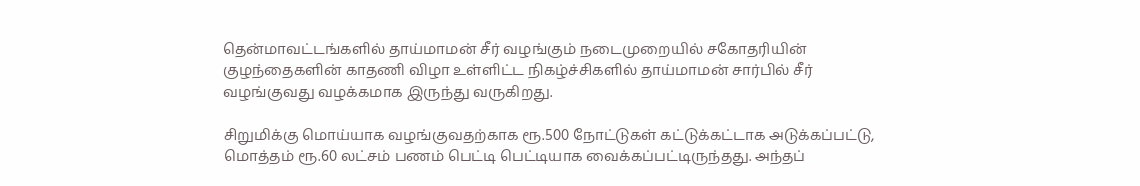தென்மாவட்டங்களில் தாய்மாமன் சீர் வழங்கும் நடைமுறையில் சகோதரியின் குழந்தைகளின் காதணி விழா உள்ளிட்ட நிகழ்ச்சிகளில் தாய்மாமன் சார்பில் சீர் வழங்குவது வழக்கமாக இருந்து வருகிறது.

சிறுமிக்கு மொய்யாக வழங்குவதற்காக ரூ.500 நோட்டுகள் கட்டுக்கட்டாக அடுக்கப்பட்டு, மொத்தம் ரூ.60 லட்சம் பணம் பெட்டி பெட்டியாக வைக்கப்பட்டிருந்தது. அந்தப்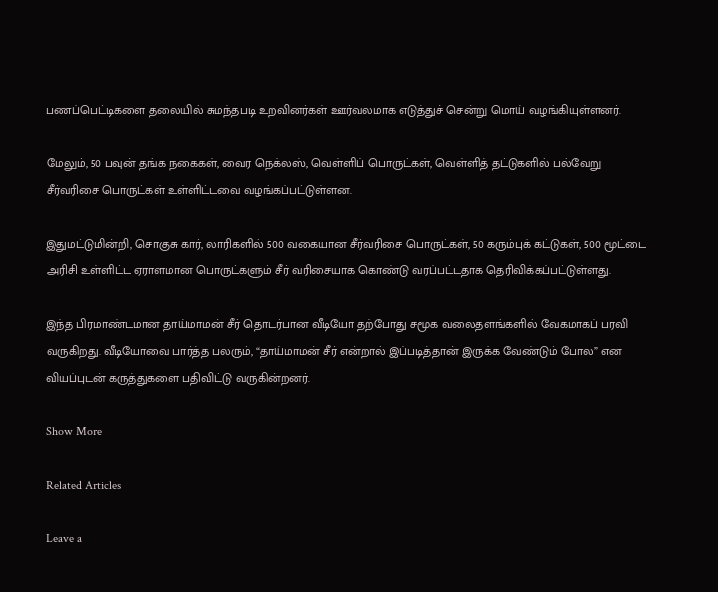பணப்பெட்டிகளை தலையில் சுமந்தபடி உறவினர்கள் ஊர்வலமாக எடுத்துச் சென்று மொய் வழங்கியுள்ளனர்.

மேலும், 50 பவுன் தங்க நகைகள், வைர நெக்லஸ், வெள்ளிப் பொருட்கள், வெள்ளித் தட்டுகளில் பல்வேறு சீர்வரிசை பொருட்கள் உள்ளிட்டவை வழங்கப்பட்டுள்ளன.

இதுமட்டுமின்றி, சொகுசு கார், லாரிகளில் 500 வகையான சீர்வரிசை பொருட்கள், 50 கரும்புக் கட்டுகள், 500 மூட்டை அரிசி உள்ளிட்ட ஏராளமான பொருட்களும் சீர் வரிசையாக கொண்டு வரப்பட்டதாக தெரிவிக்கப்பட்டுள்ளது.

இந்த பிரமாண்டமான தாய்மாமன் சீர் தொடர்பான வீடியோ தற்போது சமூக வலைதளங்களில் வேகமாகப் பரவி வருகிறது. வீடியோவை பார்த்த பலரும், “தாய்மாமன் சீர் என்றால் இப்படித்தான் இருக்க வேண்டும் போல” என வியப்புடன் கருத்துகளை பதிவிட்டு வருகின்றனர்.

Show More

Related Articles

Leave a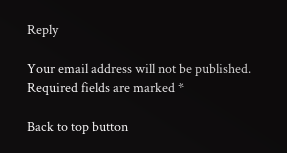Reply

Your email address will not be published. Required fields are marked *

Back to top button